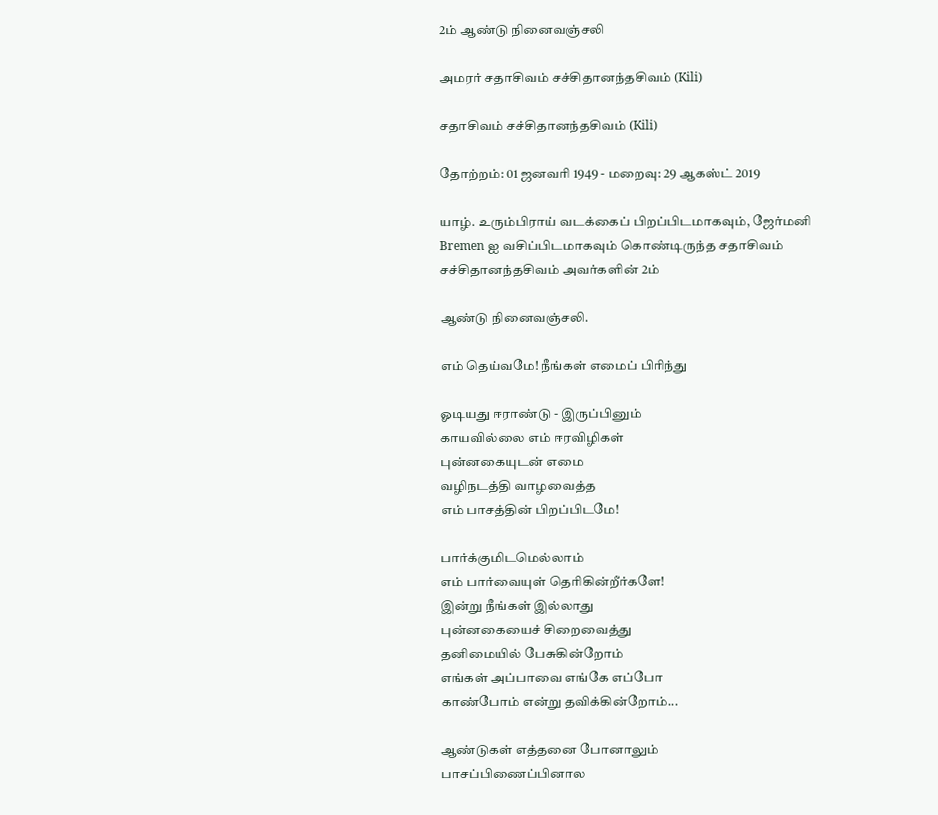2ம் ஆண்டு நினைவஞ்சலி

அமரர் சதாசிவம் சச்சிதானந்தசிவம் (Kili)

சதாசிவம் சச்சிதானந்தசிவம் (Kili)

தோற்றம்: 01 ஜனவரி 1949 - மறைவு: 29 ஆகஸ்ட் 2019

யாழ். உரும்பிராய் வடக்கைப் பிறப்பிடமாகவும், ஜேர்மனி Bremen ஐ வசிப்பிடமாகவும் கொண்டிருந்த சதாசிவம் சச்சிதானந்தசிவம் அவர்களின் 2ம்

ஆண்டு நினைவஞ்சலி.

எம் தெய்வமே! நீங்கள் எமைப் பிரிந்து

ஓடியது ஈராண்டு - இருப்பினும்
காயவில்லை எம் ஈரவிழிகள்
புன்னகையுடன் எமை
வழிநடத்தி வாழவைத்த
எம் பாசத்தின் பிறப்பிடமே!

பார்க்குமிடமெல்லாம்
எம் பார்வையுள் தெரிகின்றீர்களே!
இன்று நீங்கள் இல்லாது
புன்னகையைச் சிறைவைத்து
தனிமையில் பேசுகின்றோம்
எங்கள் அப்பாவை எங்கே எப்போ
காண்போம் என்று தவிக்கின்றோம்...

ஆண்டுகள் எத்தனை போனாலும்
பாசப்பிணைப்பினால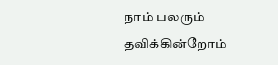நாம் பலரும் தவிக்கின்றோம்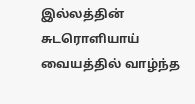இல்லத்தின் சுடரொளியாய்
வையத்தில் வாழ்ந்த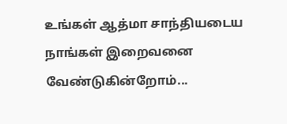உங்கள் ஆத்மா சாந்தியடைய
நாங்கள் இறைவனை வேண்டுகின்றோம்...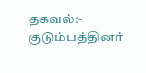தகவல்:- குடும்பத்தினர்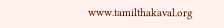www.tamilthakaval.org